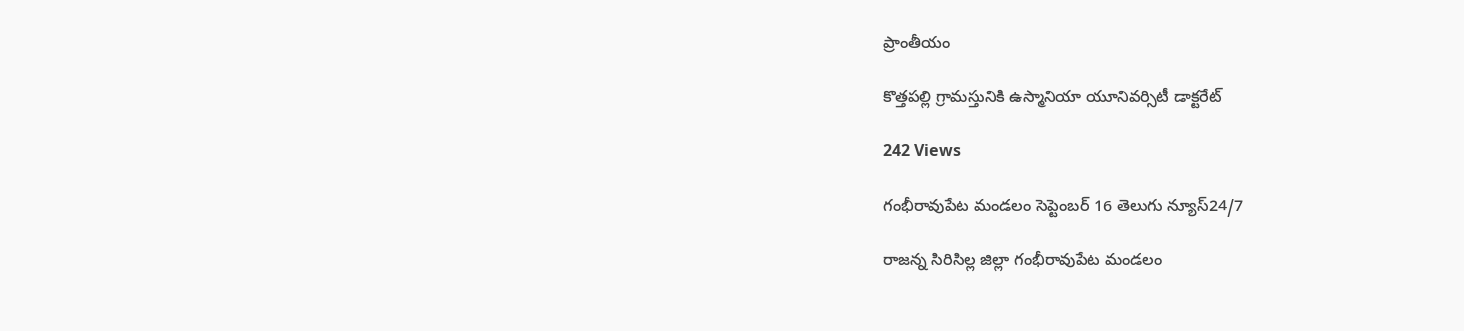ప్రాంతీయం

కొత్తపల్లి గ్రామస్తునికి ఉస్మానియా యూనివర్సిటీ డాక్టరేట్

242 Views

గంభీరావుపేట మండలం సెప్టెంబర్ 16 తెలుగు న్యూస్24/7

రాజన్న సిరిసిల్ల జిల్లా గంభీరావుపేట మండలం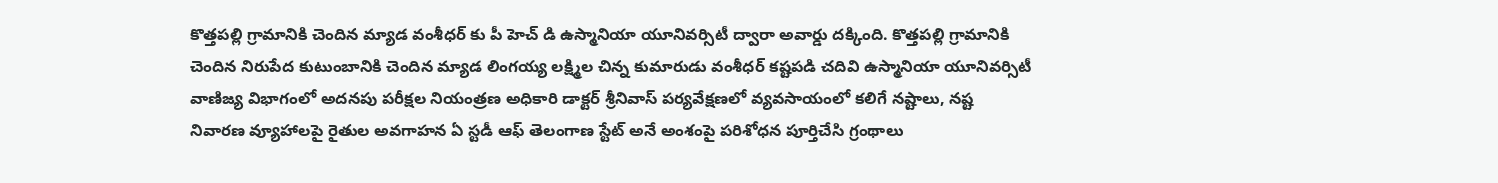కొత్తపల్లి గ్రామానికి చెందిన మ్యాడ వంశీధర్ కు పీ హెచ్ డి ఉస్మానియా యూనివర్సిటీ ద్వారా అవార్డు దక్కింది. కొత్తపల్లి గ్రామానికి చెందిన నిరుపేద కుటుంబానికి చెందిన మ్యాడ లింగయ్య లక్ష్మిల చిన్న కుమారుడు వంశీధర్ కష్టపడి చదివి ఉస్మానియా యూనివర్సిటీ వాణిజ్య విభాగంలో అదనపు పరీక్షల నియంత్రణ అధికారి డాక్టర్ శ్రీనివాస్ పర్యవేక్షణలో వ్యవసాయంలో కలిగే నష్టాలు, నష్ట నివారణ వ్యూహాలపై రైతుల అవగాహన ఏ స్టడీ ఆఫ్ తెలంగాణ స్టేట్ అనే అంశంపై పరిశోధన పూర్తిచేసి గ్రంథాలు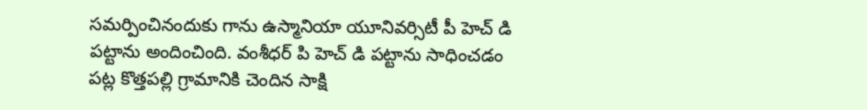సమర్పించినందుకు గాను ఉస్మానియా యూనివర్సిటీ పీ హెచ్ డి పట్టాను అందించింది. వంశీధర్ పి హెచ్ డి పట్టాను సాధించడం పట్ల కొత్తపల్లి గ్రామానికి చెందిన సాక్షి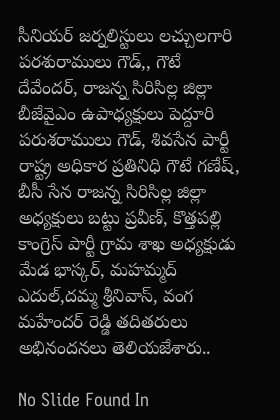సీనియర్ జర్నలిస్టులు లచ్చులగారి పరశురాములు గౌడ్,, గౌటే దేవేందర్, రాజన్న సిరిసిల్ల జిల్లా బీజేవైఎం ఉపాధ్యక్షులు పెద్దూరి పరుశరాములు గౌడ్, శివసేన పార్టీ రాష్ట్ర అధికార ప్రతినిధి గౌటే గణేష్, బీసీ సేన రాజన్న సిరిసిల్ల జిల్లా అధ్యక్షులు బట్టు ప్రవీణ్, కొత్తపల్లి కాంగ్రెస్ పార్టీ గ్రామ శాఖ అధ్యక్షుడు మేడ భాస్కర్, మహమ్మద్ ఎదుల్,దమ్మ శ్రీనివాస్, వంగ మహేందర్ రెడ్డి తదితరులు అభినందనలు తెలియజేశారు..

No Slide Found In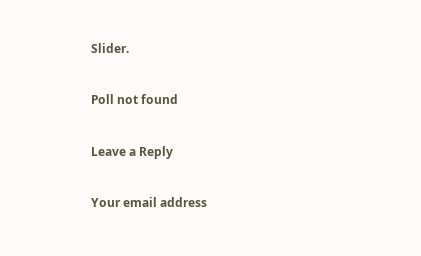Slider.

Poll not found

Leave a Reply

Your email address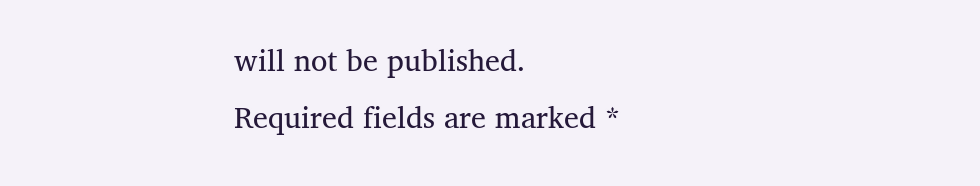will not be published. Required fields are marked *